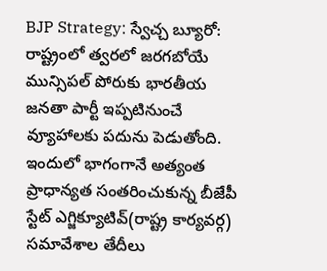BJP Strategy: స్వేచ్చ బ్యూరో: రాష్ట్రంలో త్వరలో జరగబోయే మున్సిపల్ పోరుకు భారతీయ జనతా పార్టీ ఇప్పటినుంచే వ్యూహాలకు పదును పెడుతోంది. ఇందులో భాగంగానే అత్యంత ప్రాధాన్యత సంతరించుకున్న బీజేపీ స్టేట్ ఎగ్జిక్యూటివ్(రాష్ట్ర కార్యవర్గ) సమావేశాల తేదీలు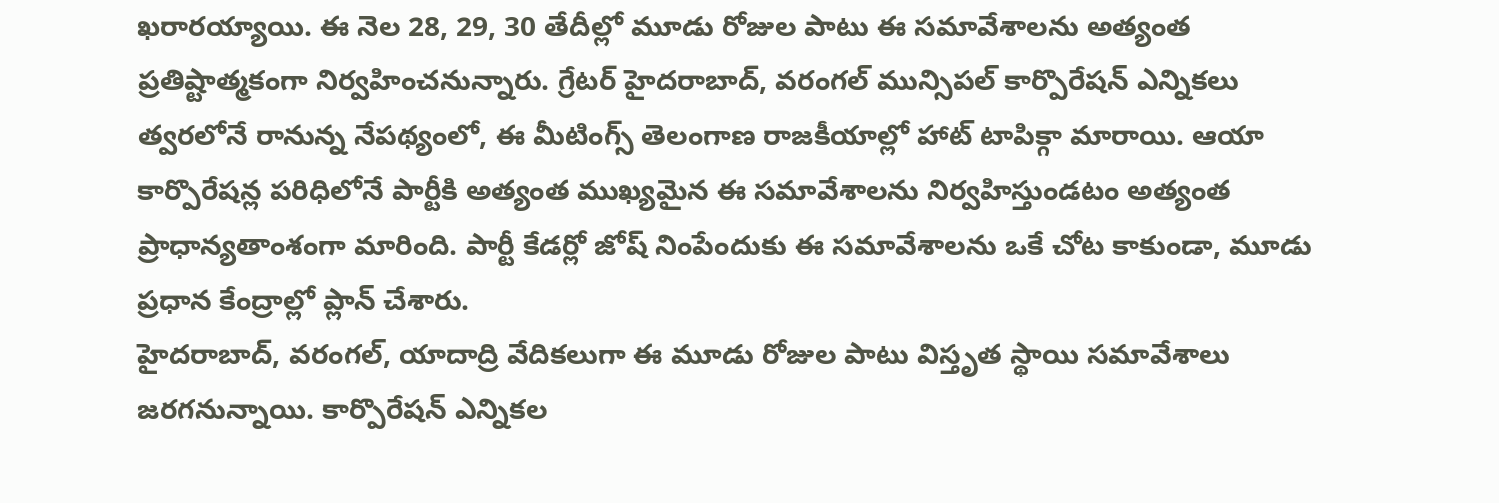ఖరారయ్యాయి. ఈ నెల 28, 29, 30 తేదీల్లో మూడు రోజుల పాటు ఈ సమావేశాలను అత్యంత ప్రతిష్టాత్మకంగా నిర్వహించనున్నారు. గ్రేటర్ హైదరాబాద్, వరంగల్ మున్సిపల్ కార్పొరేషన్ ఎన్నికలు త్వరలోనే రానున్న నేపథ్యంలో, ఈ మీటింగ్స్ తెలంగాణ రాజకీయాల్లో హాట్ టాపిక్గా మారాయి. ఆయా కార్పొరేషన్ల పరిధిలోనే పార్టీకి అత్యంత ముఖ్యమైన ఈ సమావేశాలను నిర్వహిస్తుండటం అత్యంత ప్రాధాన్యతాంశంగా మారింది. పార్టీ కేడర్లో జోష్ నింపేందుకు ఈ సమావేశాలను ఒకే చోట కాకుండా, మూడు ప్రధాన కేంద్రాల్లో ప్లాన్ చేశారు.
హైదరాబాద్, వరంగల్, యాదాద్రి వేదికలుగా ఈ మూడు రోజుల పాటు విస్తృత స్థాయి సమావేశాలు జరగనున్నాయి. కార్పొరేషన్ ఎన్నికల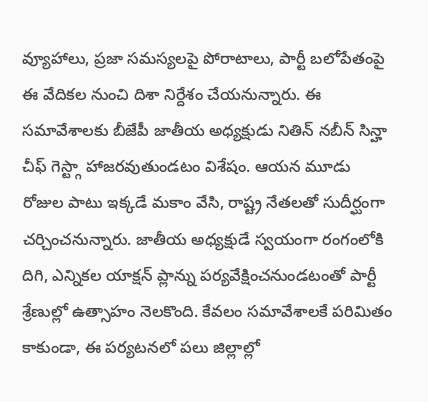వ్యూహాలు, ప్రజా సమస్యలపై పోరాటాలు, పార్టీ బలోపేతంపై ఈ వేదికల నుంచి దిశా నిర్దేశం చేయనున్నారు. ఈ సమావేశాలకు బీజేపీ జాతీయ అధ్యక్షుడు నితిన్ నబీన్ సిన్హా చీఫ్ గెస్ట్గా హాజరవుతుండటం విశేషం. ఆయన మూడు రోజుల పాటు ఇక్కడే మకాం వేసి, రాష్ట్ర నేతలతో సుదీర్ఘంగా చర్చించనున్నారు. జాతీయ అధ్యక్షుడే స్వయంగా రంగంలోకి దిగి, ఎన్నికల యాక్షన్ ప్లాన్ను పర్యవేక్షించనుండటంతో పార్టీ శ్రేణుల్లో ఉత్సాహం నెలకొంది. కేవలం సమావేశాలకే పరిమితం కాకుండా, ఈ పర్యటనలో పలు జిల్లాల్లో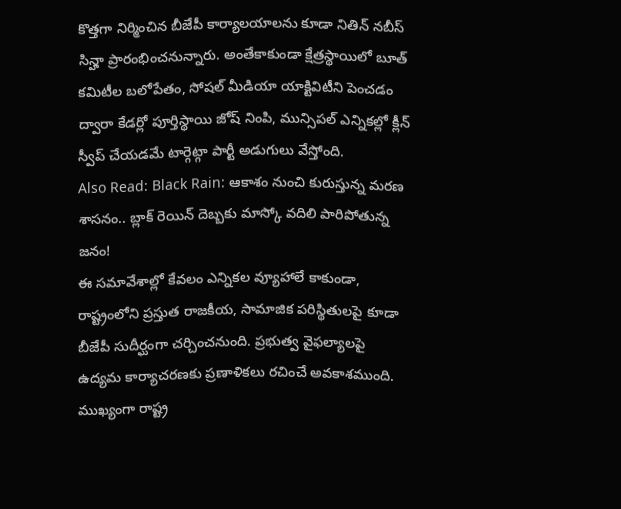కొత్తగా నిర్మించిన బీజేపీ కార్యాలయాలను కూడా నితిన్ నబీస్ సిన్హా ప్రారంభించనున్నారు. అంతేకాకుండా క్షేత్రస్థాయిలో బూత్ కమిటీల బలోపేతం, సోషల్ మీడియా యాక్టివిటీని పెంచడం ద్వారా కేడర్లో పూర్తిస్థాయి జోష్ నింపి, మున్సిపల్ ఎన్నికల్లో క్లీన్ స్వీప్ చేయడమే టార్గెట్గా పార్టీ అడుగులు వేస్తోంది.
Also Read: Black Rain: ఆకాశం నుంచి కురుస్తున్న మరణ శాసనం.. బ్లాక్ రెయిన్ దెబ్బకు మాస్కో వదిలి పారిపోతున్న జనం!
ఈ సమావేశాల్లో కేవలం ఎన్నికల వ్యూహాలే కాకుండా, రాష్ట్రంలోని ప్రస్తుత రాజకీయ, సామాజిక పరిస్థితులపై కూడా బీజేపీ సుదీర్ఘంగా చర్చించనుంది. ప్రభుత్వ వైఫల్యాలపై ఉద్యమ కార్యాచరణకు ప్రణాళికలు రచించే అవకాశముంది. ముఖ్యంగా రాష్ట్ర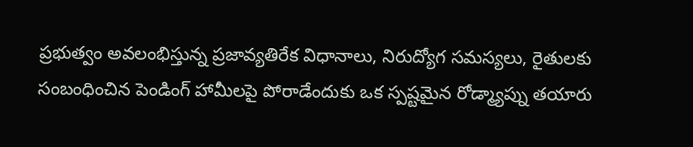ప్రభుత్వం అవలంభిస్తున్న ప్రజావ్యతిరేక విధానాలు, నిరుద్యోగ సమస్యలు, రైతులకు సంబంధించిన పెండింగ్ హామీలపై పోరాడేందుకు ఒక స్పష్టమైన రోడ్మ్యాప్ను తయారు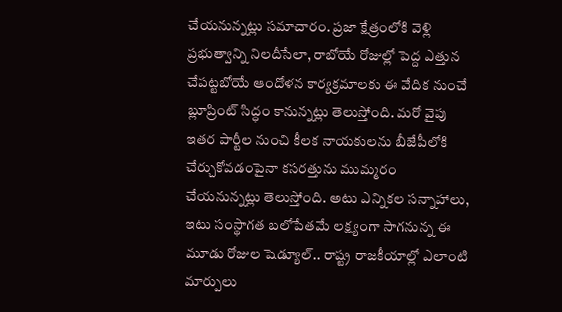చేయనున్నట్లు సమాచారం. ప్రజా క్షేత్రంలోకి వెళ్లి ప్రభుత్వాన్ని నిలదీసేలా, రాబోయే రోజుల్లో పెద్ద ఎత్తున చేపట్టబోయే ఆందోళన కార్యక్రమాలకు ఈ వేదిక నుంచే బ్లూప్రింట్ సిద్ధం కానున్నట్లు తెలుస్తోంది. మరో వైపు ఇతర పార్టీల నుంచి కీలక నాయకులను బీజేపీలోకి చేర్చుకోవడంపైనా కసరత్తును ముమ్మరం చేయనున్నట్లు తెలుస్తోంది. అటు ఎన్నికల సన్నాహాలు, ఇటు సంస్థాగత బలోపేతమే లక్ష్యంగా సాగనున్న ఈ మూడు రోజుల షెడ్యూల్.. రాష్ట్ర రాజకీయాల్లో ఎలాంటి మార్పులు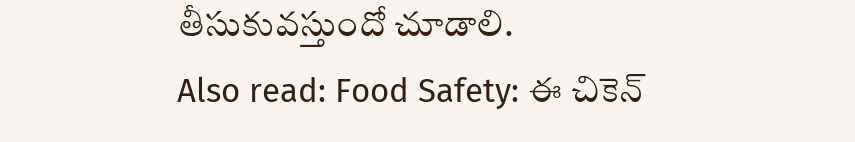తీసుకువస్తుందో చూడాలి.
Also read: Food Safety: ఈ చికెన్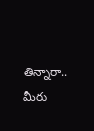తిన్నారా.. మీరు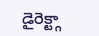డైరెక్ట్గా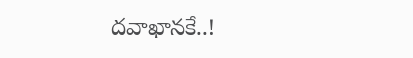దవాఖానకే..!